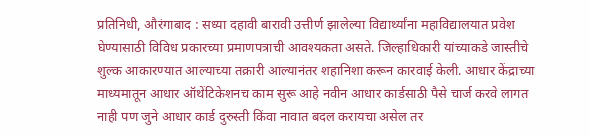प्रतिनिधी, औरंगाबाद : सध्या दहावी बारावी उत्तीर्ण झालेल्या विद्यार्थ्यांना महाविद्यालयात प्रवेश घेण्यासाठी विविध प्रकारच्या प्रमाणपत्राची आवश्यकता असते. जिल्हाधिकारी यांच्याकडे जास्तीचे शुल्क आकारण्यात आल्याच्या तक्रारी आल्यानंतर शहानिशा करून कारवाई केली. आधार केंद्राच्या माध्यमातून आधार ऑथेंटिकेशनच काम सुरू आहे नवीन आधार कार्डसाठी पैसे चार्ज करवे लागत नाही पण जुने आधार कार्ड दुरुस्ती किंवा नावात बदल करायचा असेल तर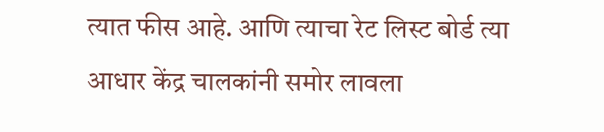त्यात फीस आहे. आणि त्याचा रेट लिस्ट बोर्ड त्या आधार केंद्र चालकांनी समोर लावला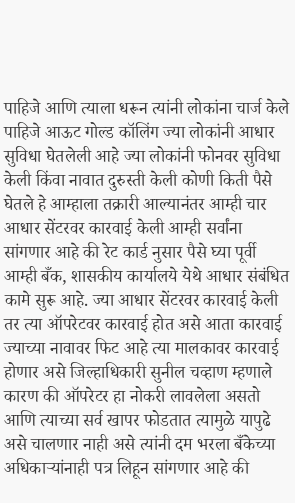पाहिजे आणि त्याला धरून त्यांनी लोकांना चार्ज केले पाहिजे आऊट गोल्ड कॉलिंग ज्या लोकांनी आधार सुविधा घेतलेली आहे ज्या लोकांनी फोनवर सुविधा केली किंवा नावात दुरुस्ती केली कोणी किती पैसे घेतले हे आम्हाला तक्रारी आल्यानंतर आम्ही चार आधार सेंटरवर कारवाई केली आम्ही सर्वांना सांगणार आहे की रेट कार्ड नुसार पैसे घ्या पूर्वी आम्ही बँक, शासकीय कार्यालये येथे आधार संबंधित कामे सुरू आहे. ज्या आधार सेंटरवर कारवाई केली तर त्या ऑपरेटवर कारवाई होत असे आता कारवाई ज्याच्या नावावर फिट आहे त्या मालकावर कारवाई होणार असे जिल्हाधिकारी सुनील चव्हाण म्हणाले कारण की ऑपरेटर हा नोकरी लावलेला असतो आणि त्याच्या सर्व खापर फोडतात त्यामुळे यापुढे असे चालणार नाही असे त्यांनी दम भरला बँकेच्या अधिकाऱ्यांनाही पत्र लिहून सांगणार आहे की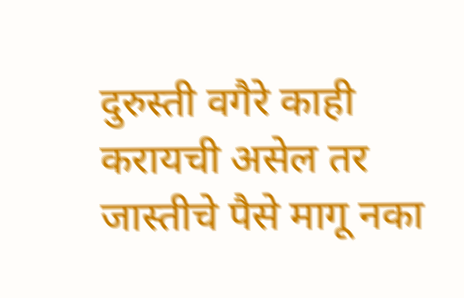दुरुस्ती वगैरे काही करायची असेल तर जास्तीचे पैसे मागू नका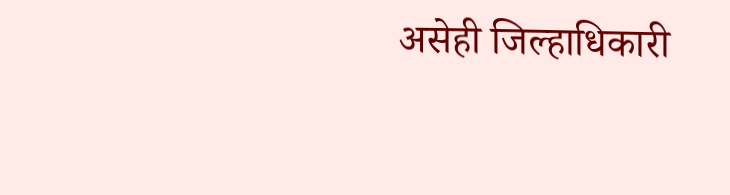असेही जिल्हाधिकारी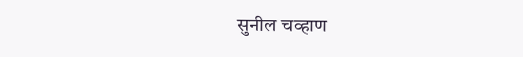सुनील चव्हाण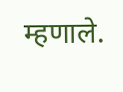म्हणाले.